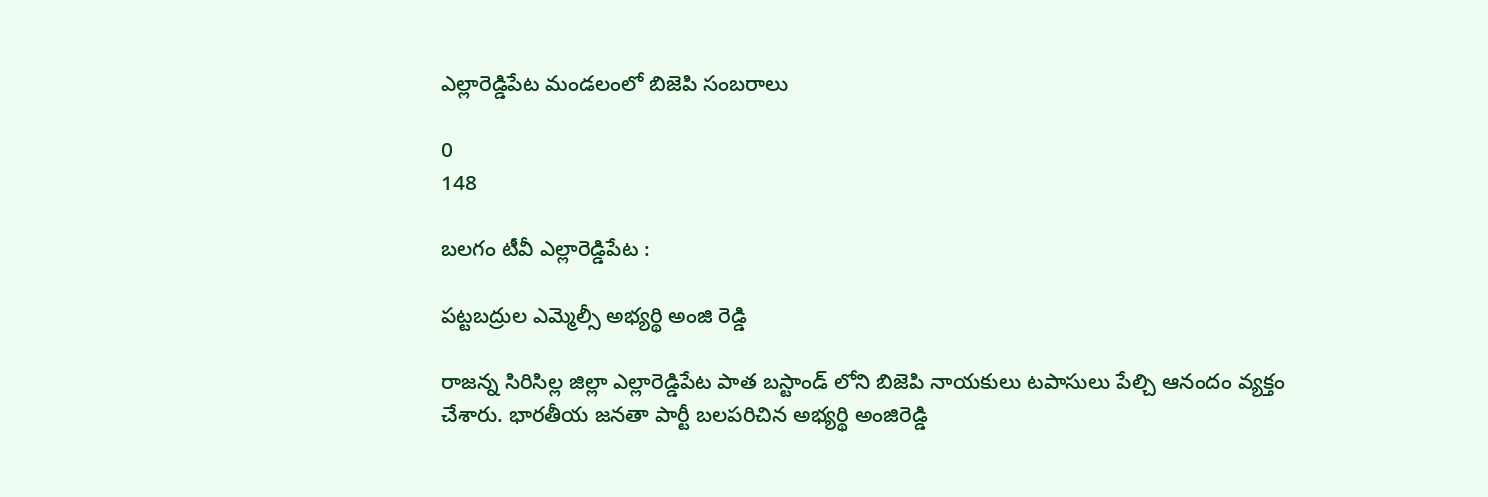ఎల్లారెడ్డిపేట మండలంలో బిజెపి సంబరాలు

0
148

బలగం టీవీ ఎల్లారెడ్డిపేట :

పట్టబద్రుల ఎమ్మెల్సీ అభ్యర్థి అంజి రెడ్డి

రాజన్న సిరిసిల్ల జిల్లా ఎల్లారెడ్డిపేట పాత బస్టాండ్ లోని బిజెపి నాయకులు టపాసులు పేల్చి ఆనందం వ్యక్తం చేశారు. భారతీయ జనతా పార్టీ బలపరిచిన అభ్యర్థి అంజిరెడ్డి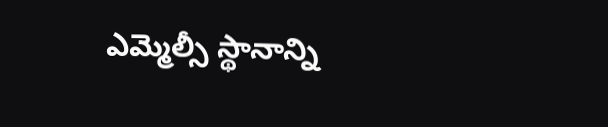ఎమ్మెల్సీ స్థానాన్ని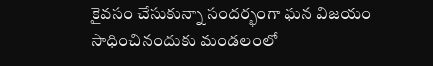కైవసం చేసుకున్నా సందర్భంగా ఘన విజయం సాధించినందుకు మండలంలో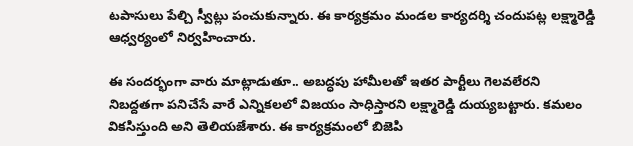టపాసులు పేల్చి స్వీట్లు పంచుకున్నారు. ఈ కార్యక్రమం మండల కార్యదర్శి చందుపట్ల లక్ష్మారెడ్డి ఆధ్వర్యంలో నిర్వహించారు.

ఈ సందర్భంగా వారు మాట్లాడుతూ.. అబద్ధపు హామీలతో ఇతర పార్టీలు గెలవలేరని నిబద్దతగా పనిచేసే వారే ఎన్నికలలో విజయం సాధిస్తారని లక్ష్మారెడ్డి దుయ్యబట్టారు. కమలం వికసిస్తుంది అని తెలియజేశారు. ఈ కార్యక్రమంలో బిజెపి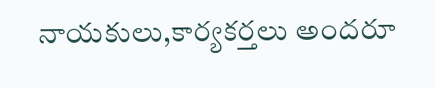నాయకులు,కార్యకర్తలు అందరూ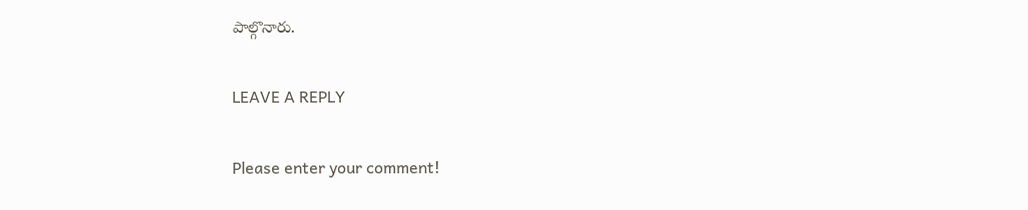పాల్గొనారు.

LEAVE A REPLY

Please enter your comment!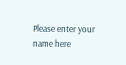Please enter your name here